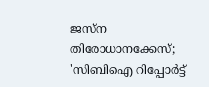ജസ്ന തിരോധാനക്കേസ്; 'സിബിഐ റിപ്പോര്‍ട്ട്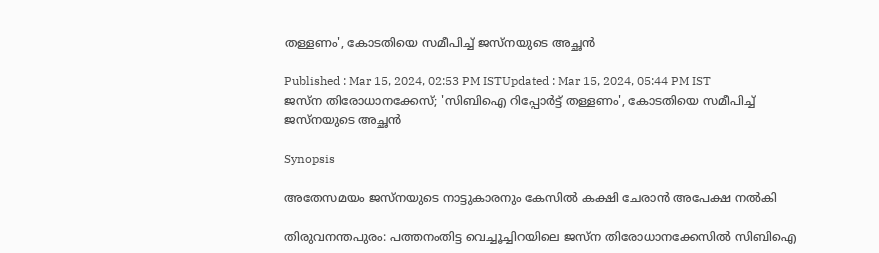തള്ളണം', കോടതിയെ സമീപിച്ച് ജസ്നയുടെ അച്ഛൻ

Published : Mar 15, 2024, 02:53 PM ISTUpdated : Mar 15, 2024, 05:44 PM IST
ജസ്ന തിരോധാനക്കേസ്; 'സിബിഐ റിപ്പോര്‍ട്ട് തള്ളണം', കോടതിയെ സമീപിച്ച് ജസ്നയുടെ അച്ഛൻ

Synopsis

അതേസമയം ജസ്നയുടെ നാട്ടുകാരനും കേസിൽ കക്ഷി ചേരാൻ അപേക്ഷ നൽകി

തിരുവനന്തപുരം: പത്തനംതിട്ട വെച്ചൂച്ചിറയിലെ ജസ്ന തിരോധാനക്കേസിൽ സിബിഐ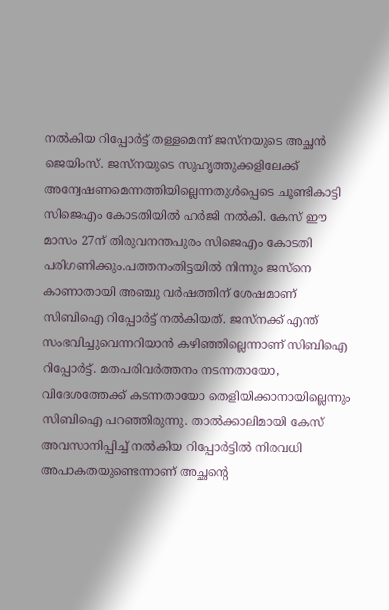നൽകിയ റിപ്പോർട്ട് തള്ളമെന്ന് ജസ്നയുടെ അച്ഛൻ ജെയിംസ്. ജസ്നയുടെ സുഹൃത്തുക്കളിലേക്ക്  അന്വേഷണമെന്നത്തിയില്ലെന്നതുൾപ്പെടെ ചൂണ്ടികാട്ടി സിജെഎം കോടതിയിൽ ഹർജി നൽകി. കേസ് ഈ മാസം 27ന് തിരുവനന്തപുരം സിജെഎം കോടതി പരിഗണിക്കും.പത്തനംതിട്ടയിൽ നിന്നും ജസ്നെ കാണാതായി അഞ്ചു വർഷത്തിന് ശേഷമാണ് സിബിഐ റിപ്പോർട്ട് നൽകിയത്. ജസ്നക്ക് എന്ത് സംഭവിച്ചുവെന്നറിയാൻ കഴിഞ്ഞില്ലെന്നാണ് സിബിഐ റിപ്പോർട്ട്. മതപരിവർത്തനം നടന്നതായോ, വിദേശത്തേക്ക് കടന്നതായോ തെളിയിക്കാനായില്ലെന്നും സിബിഐ പറഞ്ഞിരുന്നു. താൽക്കാലിമായി കേസ് അവസാനിപ്പിച്ച് നൽകിയ റിപ്പോർട്ടിൽ നിരവധി അപാകതയുണ്ടെന്നാണ് അച്ഛന്‍റെ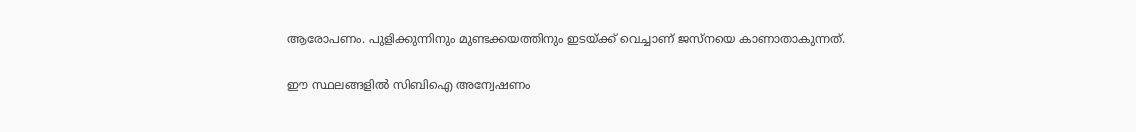ആരോപണം. പുളിക്കുന്നിനും മുണ്ടക്കയത്തിനും ഇടയ്ക്ക് വെച്ചാണ് ജസ്നയെ കാണാതാകുന്നത്.

ഈ സ്ഥലങ്ങളിൽ സിബിഐ അന്വേഷണം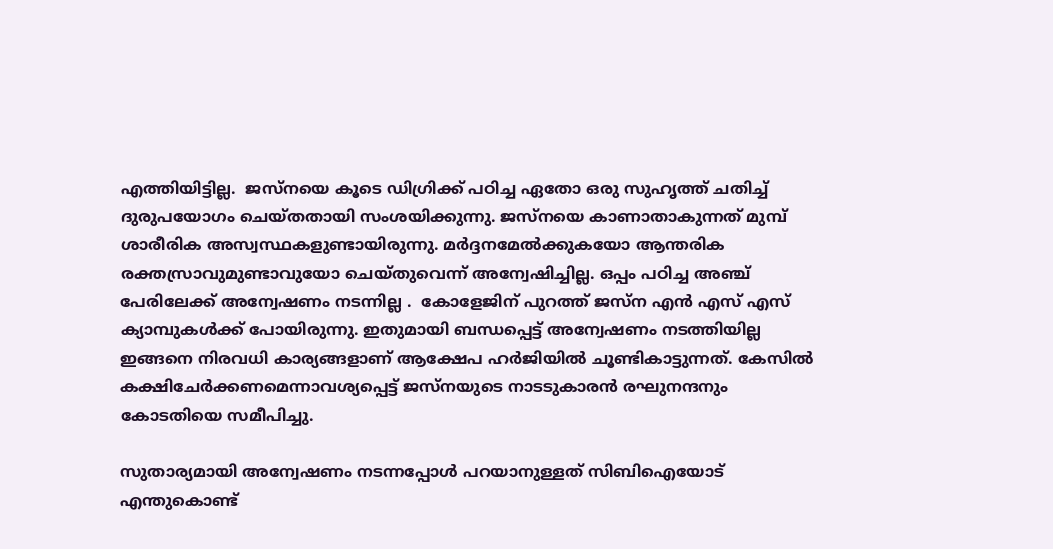എത്തിയിട്ടില്ല.  ജസ്‌നയെ കൂടെ ഡിഗ്രിക്ക് പഠിച്ച ഏതോ ഒരു സുഹൃത്ത് ചതിച്ച് ദുരുപയോഗം ചെയ്തതായി സംശയിക്കുന്നു. ജസ്നയെ കാണാതാകുന്നത് മുമ്പ് ശാരീരിക അസ്വസ്ഥകളുണ്ടായിരുന്നു. മർദ്ദനമേൽക്കുകയോ ആന്തരിക രക്തസ്രാവുമുണ്ടാവുയോ ചെയ്തുവെന്ന് അന്വേഷിച്ചില്ല. ഒപ്പം പഠിച്ച അഞ്ച് പേരിലേക്ക് അന്വേഷണം നടന്നില്ല .  കോളേജിന് പുറത്ത് ജസ്ന എൻ എസ് എസ് ക്യാമ്പുകൾക്ക് പോയിരുന്നു. ഇതുമായി ബന്ധപ്പെട്ട് അന്വേഷണം നടത്തിയില്ല ഇങ്ങനെ നിരവധി കാര്യങ്ങളാണ് ആക്ഷേപ ഹർജിയിൽ ചൂണ്ടികാട്ടുന്നത്. കേസിൽ കക്ഷിചേർക്കണമെന്നാവശ്യപ്പെട്ട് ജസ്നയുടെ നാടടുകാരൻ രഘുനന്ദനും കോടതിയെ സമീപിച്ചു.

സുതാര്യമായി അന്വേഷണം നടന്നപ്പോള്‍ പറയാനുള്ളത് സിബിഐയോട് എന്തുകൊണ്ട്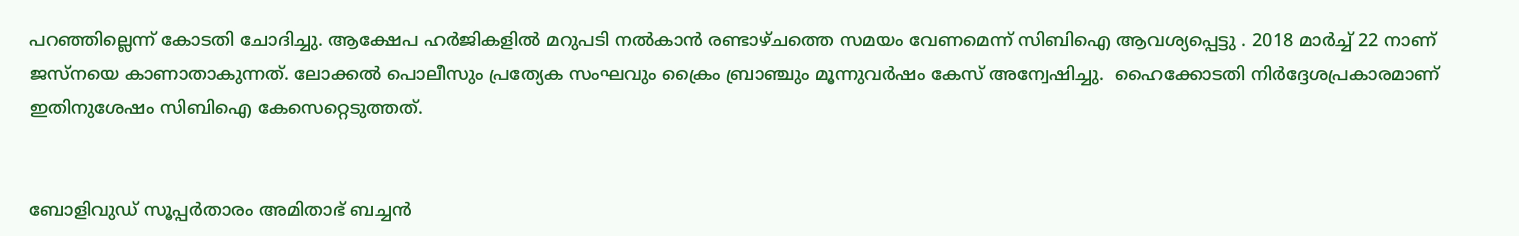പറഞ്ഞില്ലെന്ന് കോടതി ചോദിച്ചു. ആക്ഷേപ ഹർജികളിൽ മറുപടി നൽകാൻ രണ്ടാഴ്ചത്തെ സമയം വേണമെന്ന് സിബിഐ ആവശ്യപ്പെട്ടു . 2018 മാർച്ച് 22 നാണ് ജസ്നയെ കാണാതാകുന്നത്. ലോക്കൽ പൊലീസും പ്രത്യേക സംഘവും ക്രൈം ബ്രാഞ്ചും മൂന്നുവർഷം കേസ് അന്വേഷിച്ചു.  ഹൈക്കോടതി നിർദ്ദേശപ്രകാരമാണ് ഇതിനുശേഷം സിബിഐ കേസെറ്റെടുത്തത്.


ബോളിവുഡ് സൂപ്പര്‍താരം അമിതാഭ് ബച്ചൻ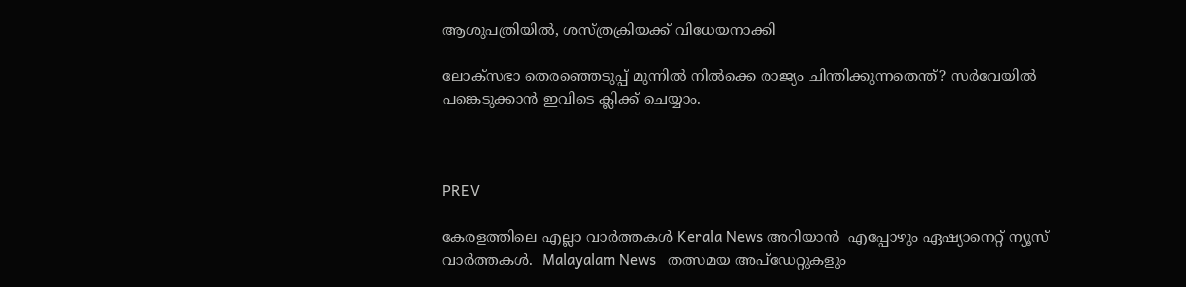ആശുപത്രിയിൽ, ശസ്ത്രക്രിയക്ക് വിധേയനാക്കി

ലോക്‌സഭാ തെരഞ്ഞെടുപ്പ് മുന്നില്‍ നില്‍ക്കെ രാജ്യം ചിന്തിക്കുന്നതെന്ത്? സര്‍വേയില്‍ പങ്കെടുക്കാന്‍ ഇവിടെ ക്ലിക്ക് ചെയ്യാം.



PREV

കേരളത്തിലെ എല്ലാ വാർത്തകൾ Kerala News അറിയാൻ  എപ്പോഴും ഏഷ്യാനെറ്റ് ന്യൂസ് വാർത്തകൾ.  Malayalam News   തത്സമയ അപ്‌ഡേറ്റുകളും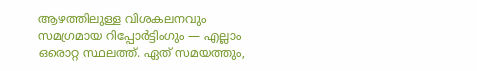ആഴത്തിലുള്ള വിശകലനവും സമഗ്രമായ റിപ്പോർട്ടിംഗും — എല്ലാം ഒരൊറ്റ സ്ഥലത്ത്. ഏത് സമയത്തും,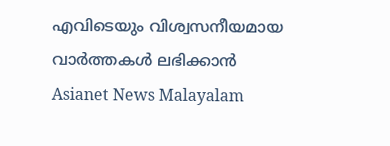എവിടെയും വിശ്വസനീയമായ വാർത്തകൾ ലഭിക്കാൻ Asianet News Malayalam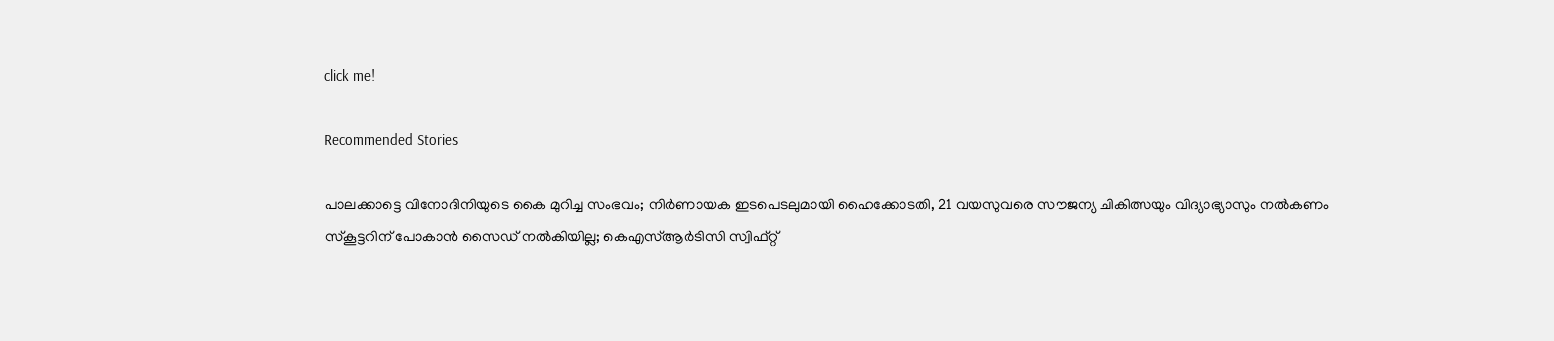click me!

Recommended Stories

പാലക്കാട്ടെ വിനോദിനിയുടെ കൈ മുറിച്ച സംഭവം; നിര്‍ണായക ഇടപെടലുമായി ഹൈക്കോടതി, 21 വയസുവരെ സൗജന്യ ചികിത്സയും വിദ്യാഭ്യാസും നൽകണം
സ്കൂട്ടറിന് പോകാൻ സൈഡ് നൽകിയില്ല; കെഎസ്ആർടിസി സ്വിഫ്റ്റ്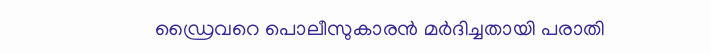ഡ്രൈവറെ പൊലീസുകാരൻ മർദിച്ചതായി പരാതി